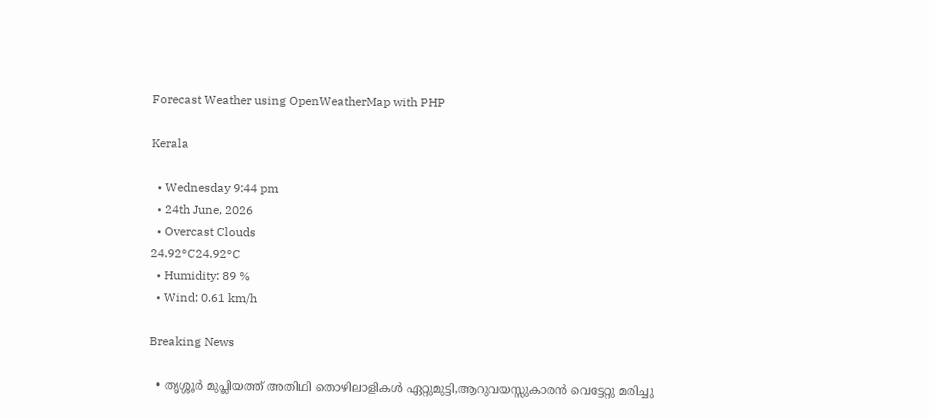Forecast Weather using OpenWeatherMap with PHP

Kerala

  • Wednesday 9:44 pm
  • 24th June, 2026
  • Overcast Clouds
24.92°C24.92°C
  • Humidity: 89 %
  • Wind: 0.61 km/h

Breaking News

  • തൃശ്ശൂർ മുപ്ലിയത്ത് അതിഥി തൊഴിലാളികൾ ഏറ്റുമുട്ടി,ആറുവയസ്സുകാരൻ വെട്ടേറ്റു മരിച്ചു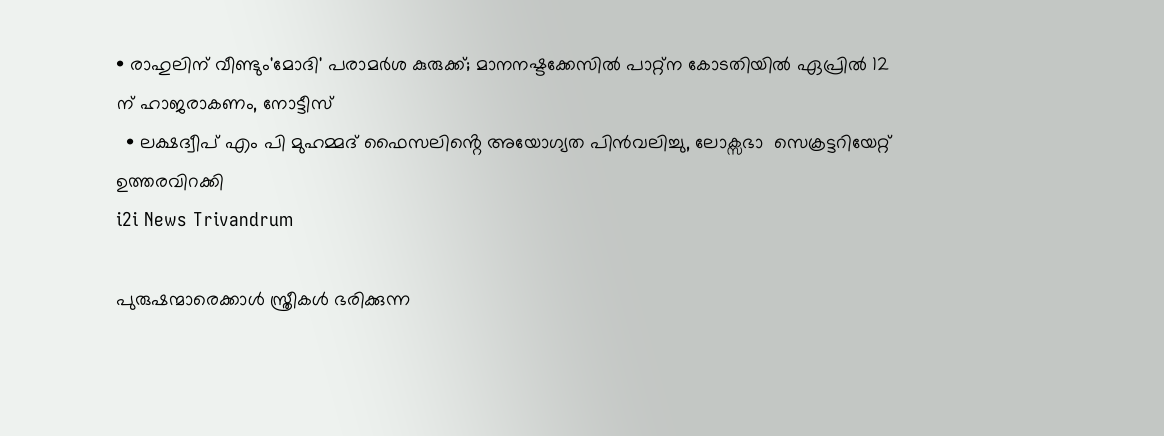• രാഹുലിന് വീണ്ടും'മോദി' പരാമര്‍ശ കുരുക്ക്; മാനനഷ്ടക്കേസിൽ പാറ്റ്ന കോടതിയിൽ ഏപ്രിൽ 12 ന് ഹാജരാകണം, നോട്ടീസ്
  • ലക്ഷദ്വീപ് എം പി മുഹമ്മദ് ഫൈസലിൻ്റെ അയോഗ്യത പിൻവലിച്ചു, ലോക്സഭാ  സെക്രട്ടറിയേറ്റ് ഉത്തരവിറക്കി
i2i News Trivandrum

പുരുഷന്മാരെക്കാള്‍ സ്ത്രീകള്‍ ഭരിക്കുന്ന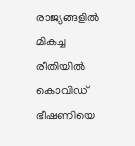രാജ്യങ്ങളില്‍ മികച്ച രീതിയില്‍ കൊവിഡ് ഭീഷണിയെ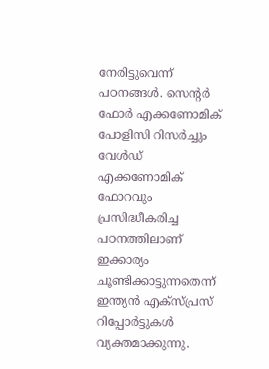നേരിട്ടുവെന്ന് പഠനങ്ങള്‍. സെന്റര്‍ ഫോര്‍ എക്കണോമിക് പോളിസി റിസര്‍ച്ചും വേള്‍ഡ് എക്കണോമിക് ഫോറവും പ്രസിദ്ധീകരിച്ച പഠനത്തിലാണ് ഇക്കാര്യം ചൂണ്ടിക്കാട്ടുന്നതെന്ന് ഇന്ത്യന്‍ എക്‌സ്പ്രസ് റിപ്പോര്‍ട്ടുകള്‍ വ്യക്തമാക്കുന്നു.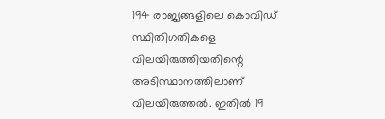194 രാജ്യങ്ങളിലെ കൊവിഡ് സ്ഥിതിഗതികളെ വിലയിരുത്തിയതിന്റെ അടിസ്ഥാനത്തിലാണ് വിലയിരുത്തല്‍. ഇതില്‍ 19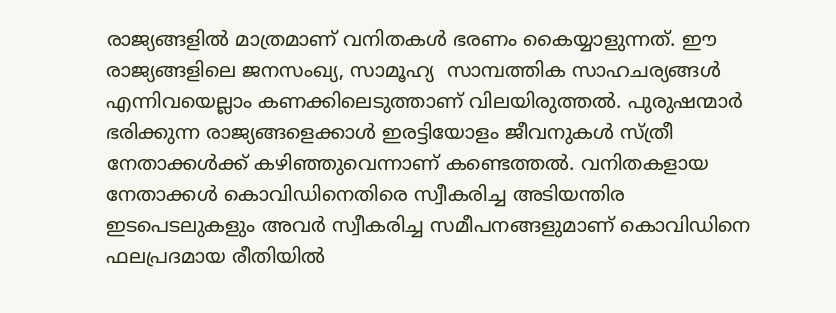രാജ്യങ്ങളില്‍ മാത്രമാണ് വനിതകള്‍ ഭരണം കൈയ്യാളുന്നത്. ഈ രാജ്യങ്ങളിലെ ജനസംഖ്യ, സാമൂഹ്യ  സാമ്പത്തിക സാഹചര്യങ്ങള്‍ എന്നിവയെല്ലാം കണക്കിലെടുത്താണ് വിലയിരുത്തല്‍. പുരുഷന്മാര്‍ ഭരിക്കുന്ന രാജ്യങ്ങളെക്കാള്‍ ഇരട്ടിയോളം ജീവനുകള്‍ സ്ത്രീ നേതാക്കള്‍ക്ക് കഴിഞ്ഞുവെന്നാണ് കണ്ടെത്തല്‍. വനിതകളായ നേതാക്കള്‍ കൊവിഡിനെതിരെ സ്വീകരിച്ച അടിയന്തിര ഇടപെടലുകളും അവര്‍ സ്വീകരിച്ച സമീപനങ്ങളുമാണ് കൊവിഡിനെ ഫലപ്രദമായ രീതിയില്‍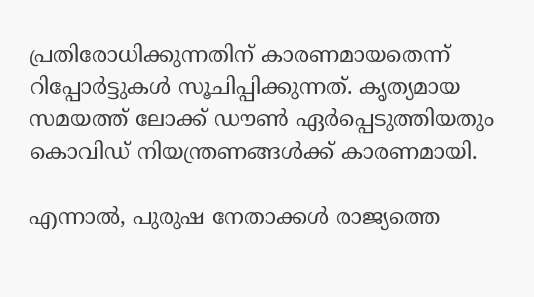പ്രതിരോധിക്കുന്നതിന് കാരണമായതെന്ന് റിപ്പോര്‍ട്ടുകള്‍ സൂചിപ്പിക്കുന്നത്. കൃത്യമായ സമയത്ത് ലോക്ക് ഡൗണ്‍ ഏര്‍പ്പെടുത്തിയതും കൊവിഡ് നിയന്ത്രണങ്ങള്‍ക്ക് കാരണമായി.

എന്നാല്‍, പുരുഷ നേതാക്കള്‍ രാജ്യത്തെ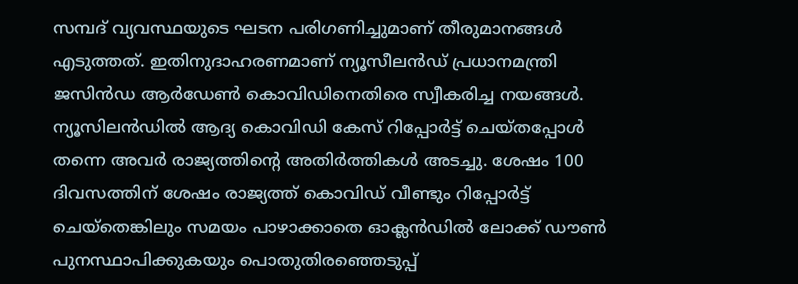സമ്പദ് വ്യവസ്ഥയുടെ ഘടന പരിഗണിച്ചുമാണ് തീരുമാനങ്ങള്‍ എടുത്തത്. ഇതിനുദാഹരണമാണ് ന്യൂസീലന്‍ഡ് പ്രധാനമന്ത്രി ജസിന്‍ഡ ആര്‍ഡേണ്‍ കൊവിഡിനെതിരെ സ്വീകരിച്ച നയങ്ങള്‍. ന്യൂസിലന്‍ഡില്‍ ആദ്യ കൊവിഡി കേസ് റിപ്പോര്‍ട്ട് ചെയ്തപ്പോള്‍ തന്നെ അവര്‍ രാജ്യത്തിന്റെ അതിര്‍ത്തികള്‍ അടച്ചു. ശേഷം 100 ദിവസത്തിന് ശേഷം രാജ്യത്ത് കൊവിഡ് വീണ്ടും റിപ്പോര്‍ട്ട് ചെയ്തെങ്കിലും സമയം പാഴാക്കാതെ ഓക്ലന്‍ഡില്‍ ലോക്ക് ഡൗണ്‍ പുനസ്ഥാപിക്കുകയും പൊതുതിരഞ്ഞെടുപ്പ്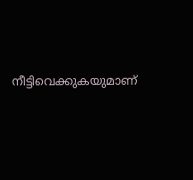നീട്ടിവെക്കുകയുമാണ്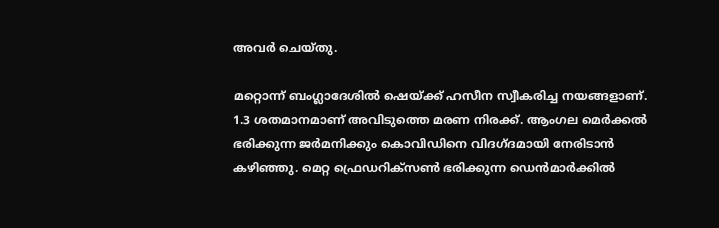അവര്‍ ചെയ്തു.

മറ്റൊന്ന് ബംഗ്ലാദേശില്‍ ഷെയ്ക്ക് ഹസീന സ്വീകരിച്ച നയങ്ങളാണ്. 1.3 ശതമാനമാണ് അവിടുത്തെ മരണ നിരക്ക്. ആംഗല മെര്‍ക്കല്‍ ഭരിക്കുന്ന ജര്‍മനിക്കും കൊവിഡിനെ വിദഗ്ദമായി നേരിടാന്‍ കഴിഞ്ഞു. മെറ്റ ഫ്രെഡറിക്‌സണ്‍ ഭരിക്കുന്ന ഡെന്‍മാര്‍ക്കില്‍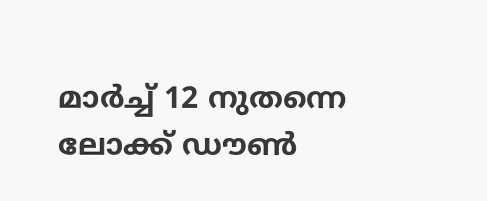മാര്‍ച്ച് 12 നുതന്നെ ലോക്ക് ഡൗണ്‍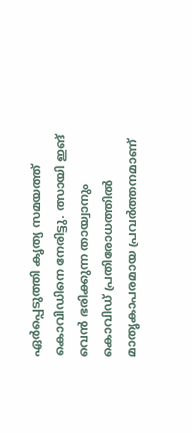ഏര്‍പ്പെടുത്തി കൃത്യ സമയത്ത് കൊവിഡിനെ നേരിട്ടു. ത്സായി ഇങ് വെന്‍ ഭരിക്കുന്ന തായ്വാനും കൊവിഡ് പ്രതിരോധത്തില്‍ മാതൃകാപരമായ പ്രവര്‍ത്തനമാണ്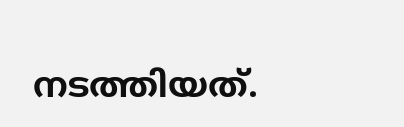നടത്തിയത്.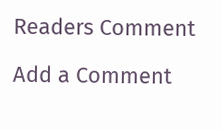Readers Comment

Add a Comment